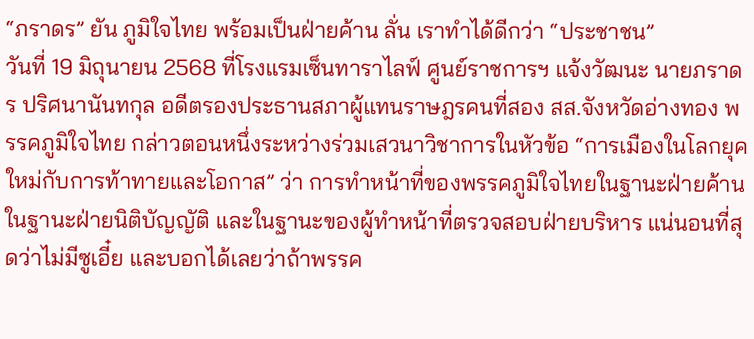“ภราดร” ยัน ภูมิใจไทย พร้อมเป็นฝ่ายค้าน ลั่น เราทำได้ดีกว่า “ประชาชน”
วันที่ 19 มิถุนายน 2568 ที่โรงแรมเซ็นทาราไลฟ์ ศูนย์ราชการฯ แจ้งวัฒนะ นายภราดร ปริศนานันทกุล อดีตรองประธานสภาผู้แทนราษฎรคนที่สอง สส.จังหวัดอ่างทอง พรรคภูมิใจไทย กล่าวตอนหนึ่งระหว่างร่วมเสวนาวิชาการในหัวข้อ “การเมืองในโลกยุคใหม่กับการท้าทายและโอกาส” ว่า การทำหน้าที่ของพรรคภูมิใจไทยในฐานะฝ่ายค้าน ในฐานะฝ่ายนิติบัญญัติ และในฐานะของผู้ทำหน้าที่ตรวจสอบฝ่ายบริหาร แน่นอนที่สุดว่าไม่มีซูเอี๋ย และบอกได้เลยว่าถ้าพรรค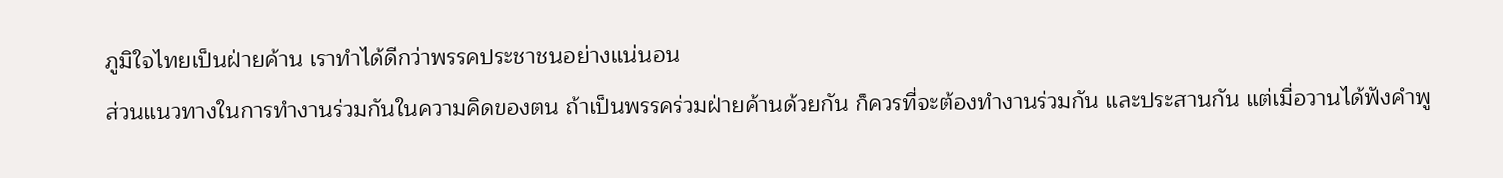ภูมิใจไทยเป็นฝ่ายค้าน เราทำได้ดีกว่าพรรคประชาชนอย่างแน่นอน
ส่วนแนวทางในการทำงานร่วมกันในความคิดของตน ถ้าเป็นพรรคร่วมฝ่ายค้านด้วยกัน ก็ควรที่จะต้องทำงานร่วมกัน และประสานกัน แต่เมื่อวานได้ฟังคำพู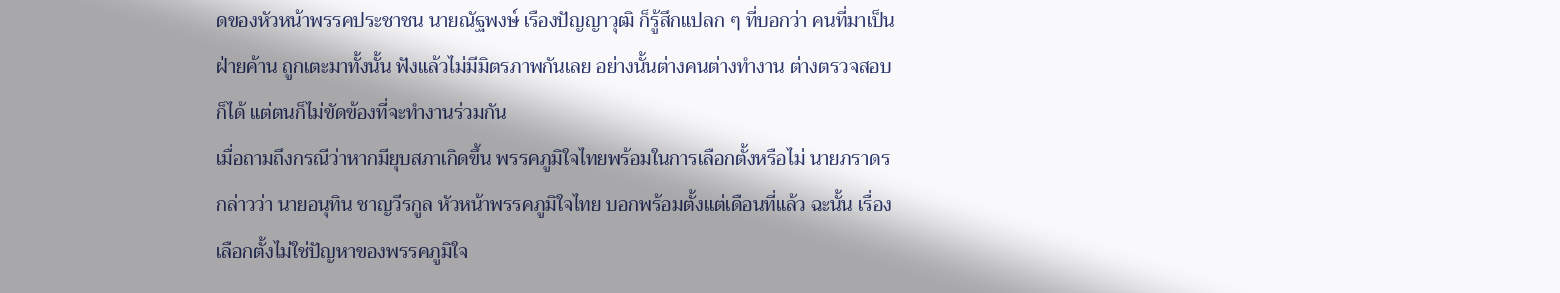ดของหัวหน้าพรรคประชาชน นายณัฐพงษ์ เรืองปัญญาวุฒิ ก็รู้สึกแปลก ๆ ที่บอกว่า คนที่มาเป็นฝ่ายค้าน ถูกเตะมาทั้งนั้น ฟังแล้วไม่มีมิตรภาพกันเลย อย่างนั้นต่างคนต่างทำงาน ต่างตรวจสอบก็ได้ แต่ตนก็ไม่ขัดข้องที่จะทำงานร่วมกัน
เมื่อถามถึงกรณีว่าหากมียุบสภาเกิดขึ้น พรรคภูมิใจไทยพร้อมในการเลือกตั้งหรือไม่ นายภราดร กล่าวว่า นายอนุทิน ชาญวีรกูล หัวหน้าพรรคภูมิใจไทย บอกพร้อมตั้งแต่เดือนที่แล้ว ฉะนั้น เรื่องเลือกตั้งไม่ใช่ปัญหาของพรรคภูมิใจ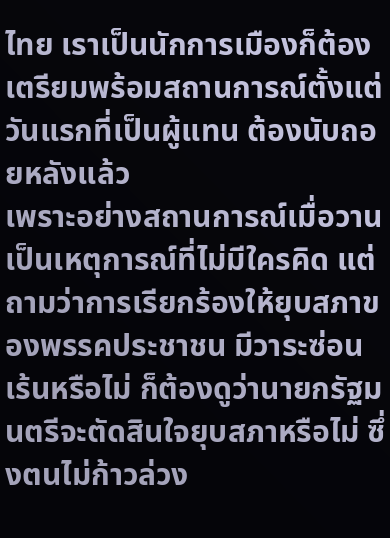ไทย เราเป็นนักการเมืองก็ต้องเตรียมพร้อมสถานการณ์ตั้งแต่วันแรกที่เป็นผู้แทน ต้องนับถอยหลังแล้ว
เพราะอย่างสถานการณ์เมื่อวานเป็นเหตุการณ์ที่ไม่มีใครคิด แต่ถามว่าการเรียกร้องให้ยุบสภาของพรรคประชาชน มีวาระซ่อนเร้นหรือไม่ ก็ต้องดูว่านายกรัฐมนตรีจะตัดสินใจยุบสภาหรือไม่ ซึ่งตนไม่ก้าวล่วง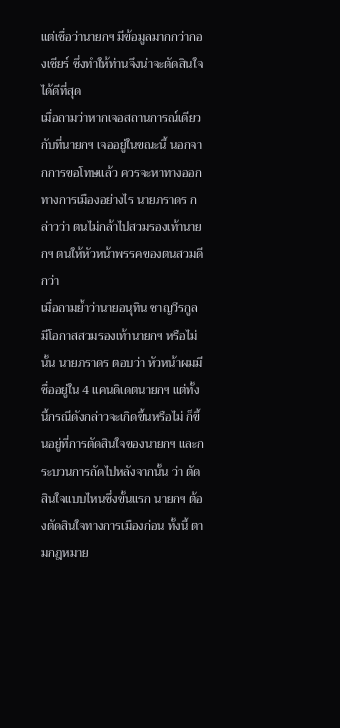แต่เชื่อว่านายกฯ มีข้อมูลมากกว่ากองเชียร์ ซึ่งทำให้ท่านจึงน่าจะตัดสินใจได้ดีที่สุด
เมื่อถามว่าหากเจอสถานการณ์เดียวกับที่นายกฯ เจออยู่ในขณะนี้ นอกจากการขอโทษแล้ว ควรจะหาทางออกทางการเมืองอย่างไร นายภราดร กล่าวว่า ตนไม่กล้าไปสวมรองเท้านายกฯ ตนให้หัวหน้าพรรคของตนสวมดีกว่า
เมื่อถามย้ำว่านายอนุทิน ชาญวีรกูล มีโอกาสสวมรองเท้านายกฯ หรือไม่นั้น นายภราดร ตอบว่า หัวหน้าผมมีชื่ออยู่ใน 4 แคนดิเดตนายกฯ แต่ทั้งนี้กรณีดังกล่าวจะเกิดขึ้นหรือไม่ ก็ขึ้นอยู่ที่การตัดสินใจของนายกฯ และกระบวนการถัดไปหลังจากนั้น ว่า ตัดสินใจแบบไหนซึ่งขั้นแรก นายกฯ ต้องตัดสินใจทางการเมืองก่อน ทั้งนี้ ตามกฎหมาย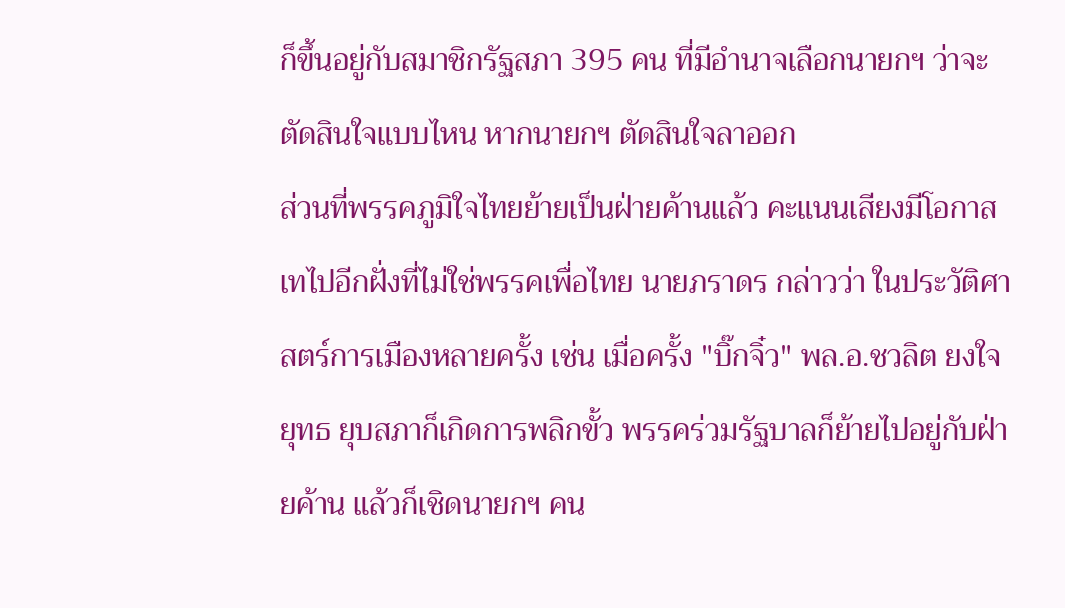ก็ขึ้นอยู่กับสมาชิกรัฐสภา 395 คน ที่มีอำนาจเลือกนายกฯ ว่าจะตัดสินใจแบบไหน หากนายกฯ ตัดสินใจลาออก
ส่วนที่พรรคภูมิใจไทยย้ายเป็นฝ่ายค้านแล้ว คะแนนเสียงมีโอกาสเทไปอีกฝั่งที่ไม่ใช่พรรคเพื่อไทย นายภราดร กล่าวว่า ในประวัติศาสตร์การเมืองหลายครั้ง เช่น เมื่อครั้ง "บิ๊กจิ๋ว" พล.อ.ชวลิต ยงใจยุทธ ยุบสภาก็เกิดการพลิกขั้ว พรรคร่วมรัฐบาลก็ย้ายไปอยู่กับฝ่ายค้าน แล้วก็เชิดนายกฯ คน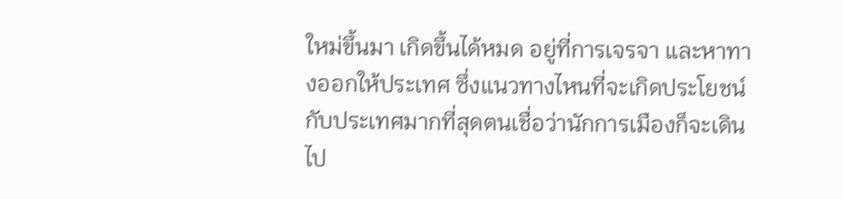ใหม่ขึ้นมา เกิดขึ้นได้หมด อยู่ที่การเจรจา และหาทางออกให้ประเทศ ซึ่งแนวทางไหนที่จะเกิดประโยชน์กับประเทศมากที่สุดตนเชื่อว่านักการเมืองก็จะเดินไป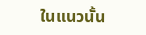ในแนวนั้น